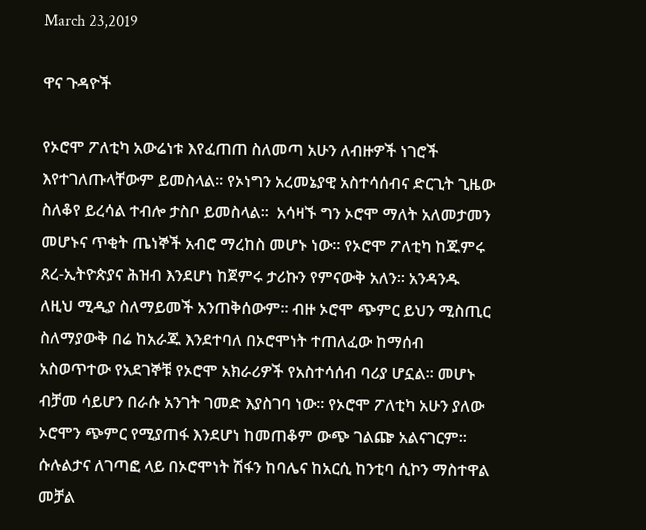March 23,2019

ዋና ጉዳዮች

የኦሮሞ ፖለቲካ አውሬነቱ እየፈጠጠ ስለመጣ አሁን ለብዙዎች ነገሮች እየተገለጡላቸውም ይመስላል፡፡ የኦነግን አረመኔያዊ አስተሳሰብና ድርጊት ጊዜው ስለቆየ ይረሳል ተብሎ ታስቦ ይመስላል፡፡  አሳዛኙ ግን ኦሮሞ ማለት አለመታመን መሆኑና ጥቂት ጤነኞች አብሮ ማረከስ መሆኑ ነው፡፡ የኦሮሞ ፖለቲካ ከጁምሩ ጸረ-ኢትዮጵያና ሕዝብ እንደሆነ ከጀምሩ ታሪኩን የምናውቅ አለን፡፡ አንዳንዱ ለዚህ ሚዲያ ስለማይመች አንጠቅሰውም፡፡ ብዙ ኦሮሞ ጭምር ይህን ሚስጢር ስለማያውቅ በሬ ከአራጁ እንደተባለ በኦሮሞነት ተጠለፈው ከማሰብ አስወጥተው የአደገኞቹ የኦሮሞ አክራሪዎች የአስተሳሰብ ባሪያ ሆኗል፡፡ መሆኑ ብቻመ ሳይሆን በራሱ አንገት ገመድ እያስገባ ነው፡፡ የኦሮሞ ፖለቲካ አሁን ያለው ኦሮሞን ጭምር የሚያጠፋ እንደሆነ ከመጠቆም ውጭ ገልጬ አልናገርም፡፡ ሱሉልታና ለገጣፎ ላይ በኦሮሞነት ሽፋን ከባሌና ከአርሲ ከንቲባ ሲኮን ማስተዋል መቻል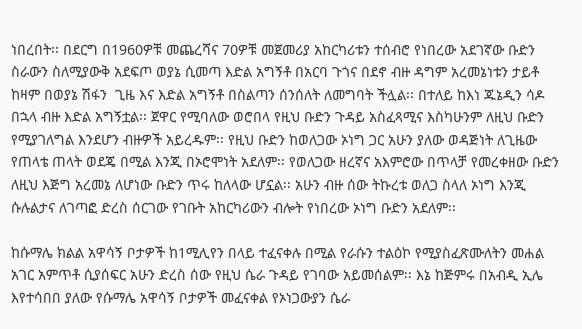ነበረበት፡፡ በደርግ በ1960ዎቹ መጨረሻና 70ዎቹ መጀመሪያ አከርካሪቱን ተሰብሮ የነበረው አደገኛው ቡድን ስራውን ስለሚያውቅ አደፍጦ ወያኔ ሲመጣ እድል አግኝቶ በአርባ ጉጎና በደኖ ብዙ ዳግም አረመኔነቱን ታይቶ ከዛም በወያኔ ሽፋን  ጊዜ እና እድል አግኝቶ በስልጣን ሰንሰለት ለመግባት ችሏል፡፡ በተለይ ከእነ ጁኔዲን ሳዶ በኋላ ብዙ እድል አግኝቷል፡፡ ጀዋር የሚባለው ወሮበላ የዚህ ቡድን ጉዳይ አስፈጻሚና እስካሁንም ለዚህ ቡድን የሚያገለግል እንደሆን ብዙዎች አይረዱም፡፡ የዚህ ቡድን ከወለጋው ኦነግ ጋር አሁን ያለው ወዳጅነት ለጊዜው የጠላቴ ጠላት ወደጄ በሚል እንጂ በኦሮሞነት አደለም፡፡ የወለጋው ዘረኛና አእምሮው በጥላቻ የመረቀዘው ቡድን ለዚህ እጅግ አረመኔ ለሆነው ቡድን ጥሩ ከለላው ሆኗል፡፡ አሁን ብዙ ሰው ትኩረቱ ወለጋ ስላለ ኦነግ እንጂ ሱሉልታና ለገጣፎ ድረስ ሰርገው የገቡት አከርካሪውን ብሎት የነበረው ኦነግ ቡድን አደለም፡፡

ከሱማሌ ክልል አዋሳኝ ቦታዎች ከ1ሚሊየን በላይ ተፈናቀሉ በሚል የራሱን ተልዕኮ የሚያስፈጽሙለትን መሐል አገር አምጥቶ ሲያሰፍር አሁን ድረስ ሰው የዚህ ሴራ ጉዳይ የገባው አይመሰልም፡፡ እኔ ከጅምሩ በአብዲ ኢሌ እየተሳበበ ያለው የሱማሌ አዋሳኝ ቦታዎች መፈናቀል የኦነጋውያን ሴራ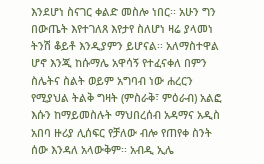እንደሆነ ስናገር ቀልድ መስሎ ነበር፡፡ አሁን ግን በውጤት እየተገለጸ እየታየ ስለሆነ ዛሬ ያላመነ ትንሽ ቆይቶ እንዲያምን ይሆናል፡፡ አለማስተዋል ሆኖ እንጂ ከሱማሌ አዋሳኝ የተፈናቀለ በምን ስሌትና ስልት ወይም አግባብ ነው ሐረርን የሚያህል ትልቅ ግዛት (ምስራቅ፣ ምዕራብ) አልፎ እሱን ከማይመስሉት ማህበረሰብ አዳማና አዲስ አበባ ዙሪያ ሊሰፍር የቻለው ብሎ የጠየቀ ስንት ሰው እንዳለ አላውቅም፡፡ አብዲ ኢሌ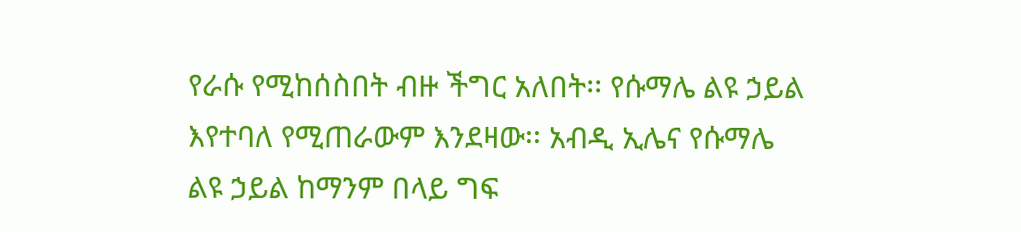የራሱ የሚከሰስበት ብዙ ችግር አለበት፡፡ የሱማሌ ልዩ ኃይል እየተባለ የሚጠራውም እንደዛው፡፡ አብዲ ኢሌና የሱማሌ ልዩ ኃይል ከማንም በላይ ግፍ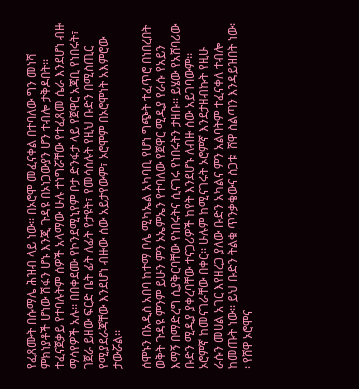የፈጸሙት በሱማሌ ሕዝብ ላይ ነው፡፡ በኦሮሞ መፈናቀል በተባለው ግን መነሻ ምክነያቶች ሆነው ሽፋን ሆኑ እንጂ ጉዳዩ በኦነጋውያን ሆን ተብሎ ታቅዶበት፡፡ ተፈናጀቃይ የተባሉትም ሰዎች አላማው ሁሉ ተነግሯቸው የተፈጸመ ሴራ እንደሆነ ብዙ ማሳየዎች አሉ፡፡ በበቀደሙ የኮንደሚኒየም ቦታ ድንፋታ ላይ የጀዋር አጃቢ የነበሩት፣ ገጀራ ይዘው ፍርድ ቤት ፊት ለፊት የታዩት፣ የመሳሰሉት የዚህ ቡድን በሚስጢር የሚያደራጃቸው እንደሆነ ብዙው ሰው አይታየውም፣ ኦሮሞም በኦሮሞነት አእምሮው ታውሯል፡፡

ሰሞኑን በአዲስ አበባ ከተማ ቦሌ ሚካኤል አካባቢ የሆነ ግጭት ተፈጥሮ በነበረበት ወቅት ጉዳዩ ምንም ይሁን ምን ኦኤምኤን የተባለው የጀዋር ሚዲያ የራሱ የአይን እማኝ በማድረግ ሲያቅርባቸው የነበሩትና ሲናገሩ የነበሩትን ታዘቡ፡፡ ይሄው የአሸባሪው ቡድን ሚዲያ ያቀረባቸው ተናጋሪዎች ከየት እንደሆኑ ለብዙ ሰው አይገባውም፡፡ ኦሮምኛ ከመናገራቸው በቀር፡፡ ሁሉም ከሚናገሩት ኦሮምኛ እንደታዘብኩት የዚሁ ራሱን መሀል አገር እየዘረጋ ያለው ቡድን አካልና ምን አልባትም ተፈናቀለ ተብሎ ከመጡት ነው፡፡ ይህ ቡድን ትልቁ ጥንቃቄውና ስጋቱ  ሸዋ ስልጣን እንዳይዝበት ነው፡፡ የሸዋ ኦሮሞና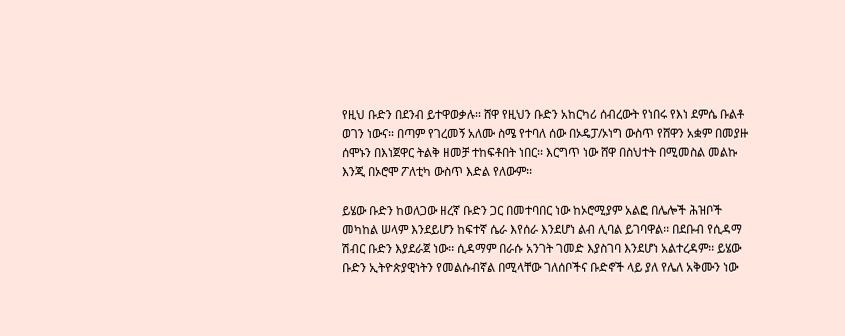የዚህ ቡድን በደንብ ይተዋወቃሉ፡፡ ሸዋ የዚህን ቡድን አከርካሪ ሰብረውት የነበሩ የእነ ደምሴ ቡልቶ ወገን ነውና፡፡ በጣም የገረመኝ አለሙ ስሜ የተባለ ሰው በኦዴፓ/ኦነግ ውስጥ የሸዋን አቋም በመያዙ ሰሞኑን በእነጀዋር ትልቅ ዘመቻ ተከፍቶበት ነበር፡፡ እርግጥ ነው ሸዋ በስህተት በሚመስል መልኩ እንጂ በኦሮሞ ፖለቲካ ውስጥ እድል የለውም፡፡

ይሄው ቡድን ከወለጋው ዘረኛ ቡድን ጋር በመተባበር ነው ከኦሮሚያም አልፎ በሌሎች ሕዝቦች መካከል ሠላም እንደይሆን ከፍተኛ ሴራ እየሰራ እንደሆነ ልብ ሊባል ይገባዋል፡፡ በደቡብ የሲዳማ ሽብር ቡድን እያደራጀ ነው፡፡ ሲዳማም በራሱ አንገት ገመድ እያስገባ እንደሆነ አልተረዳም፡፡ ይሄው ቡድን ኢትዮጵያዊነትን የመልሱብኛል በሚላቸው ገለሰቦችና ቡድኖች ላይ ያለ የሌለ አቅሙን ነው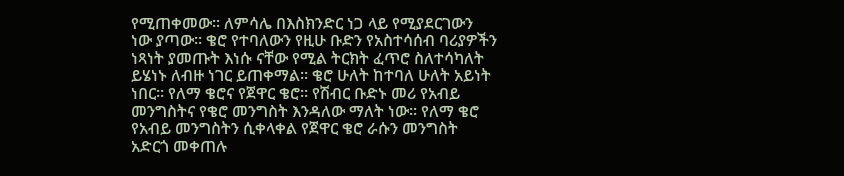የሚጠቀመው፡፡ ለምሳሌ በእስክንድር ነጋ ላይ የሚያደርገውን ነው ያጣው፡፡ ቄሮ የተባለውን የዚሁ ቡድን የአስተሳሰብ ባሪያዎችን ነጻነት ያመጡት እነሱ ናቸው የሚል ትርክት ፈጥሮ ስለተሳካለት ይሄነኑ ለብዙ ነገር ይጠቀማል፡፡ ቄሮ ሁለት ከተባለ ሁለት አይነት ነበር፡፡ የለማ ቄሮና የጀዋር ቄሮ፡፡ የሽብር ቡድኑ መሪ የአብይ መንግስትና የቄሮ መንግስት እንዳለው ማለት ነው፡፡ የለማ ቄሮ የአብይ መንግስትን ሲቀላቀል የጀዋር ቄሮ ራሱን መንግስት አድርጎ መቀጠሉ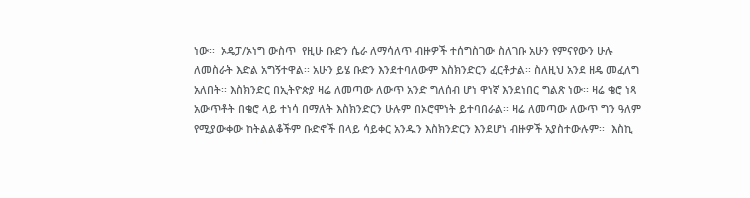ነው፡፡  ኦዴፓ/ኦነግ ውስጥ  የዚሁ ቡድን ሴራ ለማሳለጥ ብዙዎች ተሰግስገው ስለገቡ አሁን የምናየውን ሁሉ ለመስራት እድል አግኝተዋል፡፡ አሁን ይሄ ቡድን እንደተባለውም እስክንድርን ፈርቶታል፡፡ ስለዚህ አንደ ዘዴ መፈለግ አለበት፡፡ እስክንድር በኢትዮጵያ ዛሬ ለመጣው ለውጥ አንድ ግለሰብ ሆነ ዋነኛ እንደነበር ግልጽ ነው፡፡ ዛሬ ቄሮ ነጻ አውጥቶት በቄሮ ላይ ተነሳ በማለት እስክንድርን ሁሉም በኦሮሞነት ይተባበራል፡፡ ዛሬ ለመጣው ለውጥ ግን ዓለም የሚያውቀው ከትልልቆችም ቡድኖች በላይ ሳይቀር አንዱን እስክንድርን እንደሆነ ብዙዎች አያስተውሉም፡፡  እስኪ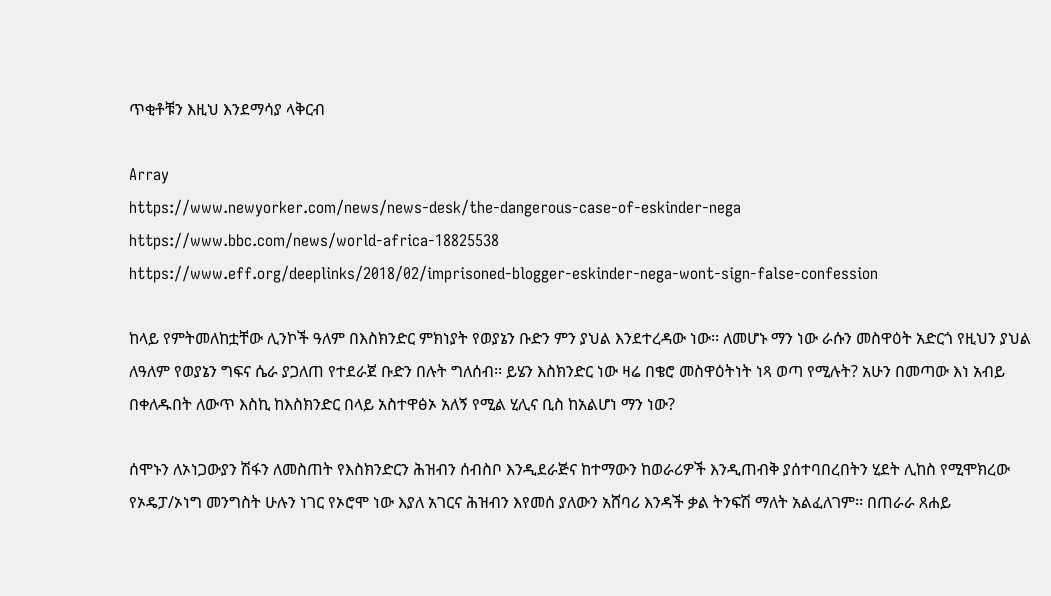ጥቂቶቹን እዚህ እንደማሳያ ላቅርብ

Array
https://www.newyorker.com/news/news-desk/the-dangerous-case-of-eskinder-nega
https://www.bbc.com/news/world-africa-18825538
https://www.eff.org/deeplinks/2018/02/imprisoned-blogger-eskinder-nega-wont-sign-false-confession

ከላይ የምትመለከቷቸው ሊንኮች ዓለም በእስክንድር ምክነያት የወያኔን ቡድን ምን ያህል እንደተረዳው ነው፡፡ ለመሆኑ ማን ነው ራሱን መስዋዕት አድርጎ የዚህን ያህል ለዓለም የወያኔን ግፍና ሴራ ያጋለጠ የተደራጀ ቡድን በሉት ግለሰብ፡፡ ይሄን እስክንድር ነው ዛሬ በቄሮ መስዋዕትነት ነጻ ወጣ የሚሉት? አሁን በመጣው እነ አብይ በቀለዱበት ለውጥ እስኪ ከእስክንድር በላይ አስተዋፅኦ አለኝ የሚል ሂሊና ቢስ ከአልሆነ ማን ነው?

ሰሞኑን ለኦነጋውያን ሽፋን ለመስጠት የእስክንድርን ሕዝብን ሰብስቦ እንዲደራጅና ከተማውን ከወራሪዎች እንዲጠብቅ ያሰተባበረበትን ሂደት ሊከስ የሚሞክረው የኦዴፓ/ኦነግ መንግስት ሁሉን ነገር የኦሮሞ ነው እያለ አገርና ሕዝብን እየመሰ ያለውን አሸባሪ እንዳች ቃል ትንፍሽ ማለት አልፈለገም፡፡ በጠራራ ጸሐይ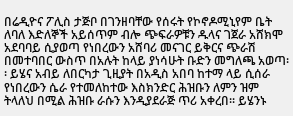በሬዲዮና ፖሊስ ታጅቦ በገንዘባቸው የሰሩት የኮኖዶሚኒየም ቤት ለባለ እድለኞች አይሰጥም ብሎ ጭፍራዎቹን ዱላና ገጀራ አሸክሞ አደባባይ ሲያወጣ የነበረውን አሸባሪ መናገር ይቅርና ጭራሽ  በመተባበር ውስጥ በአሉት ከላይ ያነሳሁት ቡድን መግለጫ አወጣ፡፡ ይሄና አብይ ለበርካታ ጊዚያት በአዲስ አበባ ከተማ ላይ ሲሰራ የነበረውን ሴራ የተመለከተው እስክንድር ሕዝቡን ለምን ዝም ትላለህ በሚል ሕዝቡ ራሱን እንዲያደራጅ ጥሪ አቀረበ፡፡ ይሄንኑ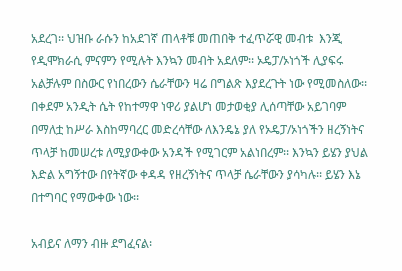አደረገ፡፡ ህዝቡ ራሱን ከአደገኛ ጠላቶቹ መጠበቅ ተፈጥሯዊ መብቱ  እንጂ የዲሞክራሲ ምናምን የሚሉት እንኳን መብት አደለም፡፡ ኦዴፓ/ኦነጎች ሊያፍሩ አልቻሉም በስውር የነበረውን ሴራቸውን ዛሬ በግልጽ እያደረጉት ነው የሚመስለው፡፡ በቀደም አንዲት ሴት የከተማዋ ነዋሪ ያልሆነ መታወቂያ ሊሰጣቸው አይገባም በማለቷ ከሥራ እስከማባረር መድረሳቸው ለእንዴኔ ያለ የኦዴፓ/ኦነጎችን ዘረኝነትና ጥላቻ ከመሠረቱ ለሚያውቀው አንዳች የሚገርም አልነበረም፡፡ እንኳን ይሄን ያህል እድል አግኝተው በየትኛው ቀዳዳ የዘረኝነትና ጥላቻ ሴራቸውን ያሳካሉ፡፡ ይሄን እኔ በተግባር የማውቀው ነው፡፡

አብይና ለማን ብዙ ደግፈናል፡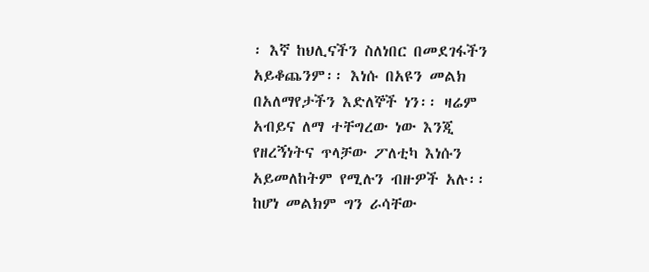፡ እኛ ከህሊናችን ስለነበር በመደገፋችን አይቆጨንም፡፡ እነሱ በአዩን መልክ በአለማየታችን እድለኞች ነን፡፡ ዛሬም አብይና ለማ ተቸግረው ነው እንጂ የዘረኝነትና ጥላቻው ፖለቲካ እነሱን አይመለከትም የሚሉን ብዙዎች አሉ፡፡ ከሆነ መልክም ግን ራሳቸው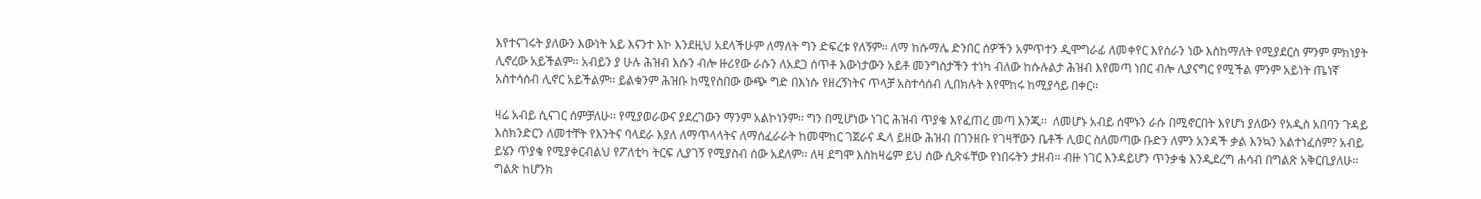እየተናገሩት ያለውን እውነት አይ እናንተ እኮ እንደዚህ አደላችሁም ለማለት ግን ድፍረቱ የለኝም፡፡ ለማ ከሱማሌ ድንበር ሰዎችን አምጥተን ዲሞግራፊ ለመቀየር እየሰራን ነው እስከማለት የሚያደርስ ምንም ምክነያት ሊኖረው አይችልም፡፡ አብይን ያ ሁሉ ሕዝብ እሱን ብሎ ዙሪየው ራሱን ለአደጋ ሰጥቶ እውነታውን አይቶ መንግስታችን ተነካ ብለው ከሱሉልታ ሕዝብ እየመጣ ነበር ብሎ ሊያናግር የሚችል ምንም አይነት ጤነኛ አስተሳሰብ ሊኖር አይችልም፡፡ ይልቁንም ሕዝቡ ከሚየስበው ውጭ ግድ በእነሱ የዘረኝነትና ጥላቻ አስተሳሰብ ሊበክሉት እየሞከሩ ከሚያሳይ በቀር፡፡

ዛሬ አብይ ሲናገር ሰምቻለሁ፡፡ የሚያወራውና ያደረገውን ማንም አልኮነንም፡፡ ግን በሚሆነው ነገር ሕዝብ ጥያቄ እየፈጠረ መጣ እንጂ፡፡  ለመሆኑ አብይ ሰሞኑን ራሱ በሚኖርበት እየሆነ ያለውን የአዲስ አበባን ጉዳይ እስክንድርን ለመተቸት የእንትና ባላደራ እያለ ለማጥላላትና ለማሰፈራራት ከመሞከር ገጀራና ዱላ ይዘው ሕዝብ በገንዘቡ የገዛቸውን ቤቶች ሊወር ስለመጣው ቡድን ለምን አንዳች ቃል እንኳን አልተነፈሰም? አብይ ይሄን ጥያቄ የሚያቀርብልህ የፖለቲካ ትርፍ ሊያገኝ የሚያስብ ሰው አደለም፡፡ ለዛ ደግሞ እስከዛሬም ይህ ሰው ሲጽፋቸው የነበሩትን ታዘብ፡፡ ብዙ ነገር እንዳይሆን ጥንቃቄ እንዲደረግ ሐሳብ በግልጽ አቅርቢያለሁ፡፡ ግልጽ ከሆንክ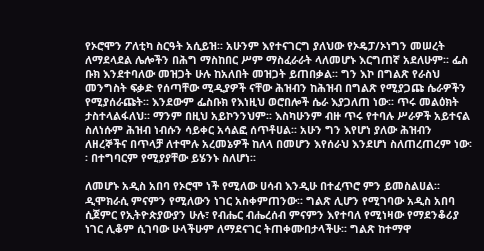የኦሮሞን ፖለቲካ ስርዓት አሲይዝ፡፡ አሁንም እየተናገርግ ያለህው የኦዴፓ/ኦነግን መሠረት ለማደላደል ሌሎችን በሕግ ማስከበር ሥም ማስፈራራት ላለመሆኑ እርግጠኛ አደለሁም፡፡ ፌስ ቡክ እንደተባለው መዝጋት ሁሉ ከአለበት መዝጋት ይጠበቃል፡፡ ግን እኮ በግልጽ የራስህ መንግስት ፍቃድ የሰጣቸው ሚዲያዎች ናቸው ሕዝብን ከሕዝብ በግልጽ የሚያጋጩ ሴራዎችን የሚያሰራጩት፡፡ እንደውም ፌስቡክ የእነዚህ ወሮበሎች ሴራ እያጋለጠ ነው፡፡ ጥሩ መልዕክት ታስተላልፋለህ፡፡ ማንም በዚህ አይኮንንህም፡፡ እስካሁንም ብዙ ጥሩ የተባሉ ሥራዎች አይተናል  ስለነሱም ሕዝብ ነብሱን ሳይቀር አሳልፎ ሰጥቶሀል፡፡ አሁን ግን እየሆነ ያለው ሕዝብን ለዘረኞችና በጥላቻ ለተሞሉ አረመኔዎች ከለላ በመሆን እየሰራህ እንደሆነ ስለጠረጠረም ነው፡፡ በተግባርም የሚያያቸው ይሄንኑ ስለሆነ፡፡

ለመሆኑ አዲስ አበባ የኦሮሞ ነች የሚለው ሀሳብ እንዲሁ በተፈጥሮ ምን ይመስልሀል፡፡ ዲሞክራሲ ምናምን የሚለውን ነገር አስቀምጠንው፡፡ ግልጽ ሊሆን የሚገባው አዲስ አበባ ሲጀምር የኢትዮጵያውያን ሁሉ፣ የብሔር ብሔረሰብ ምናምን እየተባለ የሚነዛው የማደንቆሪያ ነገር ሊቆም ሲገባው ሁላችሁም ለማደናገር ትጠቀሙበታላችሁ፡፡ ግልጽ ከተማዋ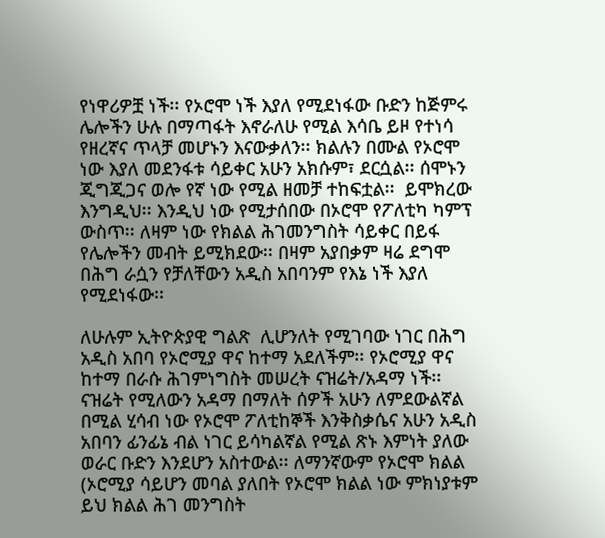የነዋሪዎቿ ነች፡፡ የኦሮሞ ነች እያለ የሚደነፋው ቡድን ከጅምሩ ሌሎችን ሁሉ በማጣፋት እኖራለሁ የሚል እሳቤ ይዞ የተነሳ የዘረኛና ጥላቻ መሆኑን እናውቃለን፡፡ ክልሉን በሙል የኦሮሞ ነው እያለ መደንፋቱ ሳይቀር አሁን አክሱም፣ ደርሷል፡፡ ሰሞኑን ጂግጂጋና ወሎ የኛ ነው የሚል ዘመቻ ተከፍቷል፡፡  ይሞክረው  እንግዲህ፡፡ እንዲህ ነው የሚታሰበው በኦሮሞ የፖለቲካ ካምፕ ውስጥ፡፡ ለዛም ነው የክልል ሕገመንግስት ሳይቀር በይፋ የሌሎችን መብት ይሚክደው፡፡ በዛም አያበቃም ዛሬ ደግሞ በሕግ ራሷን የቻለቸውን አዲስ አበባንም የእኔ ነች እያለ የሚደነፋው፡፡

ለሁሉም ኢትዮጵያዊ ግልጽ  ሊሆንለት የሚገባው ነገር በሕግ አዲስ አበባ የኦሮሚያ ዋና ከተማ አደለችም፡፡ የኦሮሚያ ዋና ከተማ በራሱ ሕገምነግስት መሠረት ናዝሬት/አዳማ ነች፡፡ ናዝሬት የሚለውን አዳማ በማለት ሰዎች አሁን ለምደውልኛል በሚል ሂሳብ ነው የኦሮሞ ፖለቲከኞች እንቅስቃሴና አሁን አዲስ አበባን ፊንፊኔ ብል ነገር ይሳካልኛል የሚል ጽኑ እምነት ያለው ወራር ቡድን እንደሆን አስተውል፡፡ ለማንኛውም የኦሮሞ ክልል (ኦሮሚያ ሳይሆን መባል ያለበት የኦሮሞ ክልል ነው ምክነያቱም ይህ ክልል ሕገ መንግስት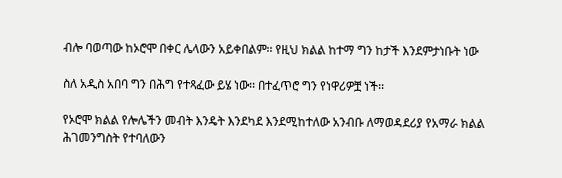ብሎ ባወጣው ከኦሮሞ በቀር ሌላውን አይቀበልም፡፡ የዚህ ክልል ከተማ ግን ከታች እንደምታነቡት ነው

ስለ አዲስ አበባ ግን በሕግ የተጻፈው ይሄ ነው፡፡ በተፈጥሮ ግን የነዋሪዎቿ ነች፡፡

የኦሮሞ ክልል የሎሌችን መብት እንዴት እንደካደ እንደሚከተለው አንብቡ ለማወዳደሪያ የአማራ ክልል ሕገመንግስት የተባለውን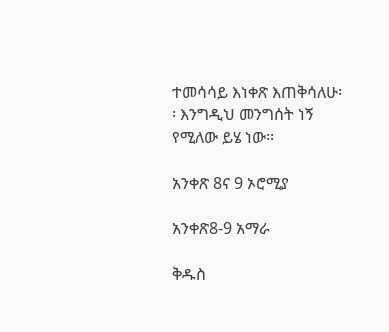ተመሳሳይ እነቀጽ እጠቅሳለሁ፡፡ እንግዲህ መንግሰት ነኝ የሚለው ይሄ ነው፡፡

አንቀጽ 8ና 9 ኦሮሚያ

አንቀጽ8-9 አማራ

ቅዱስ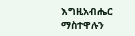እግዚአብሔር ማስተዋሉን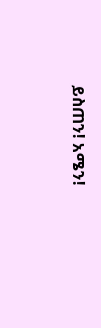ይስጠን! አሜን!